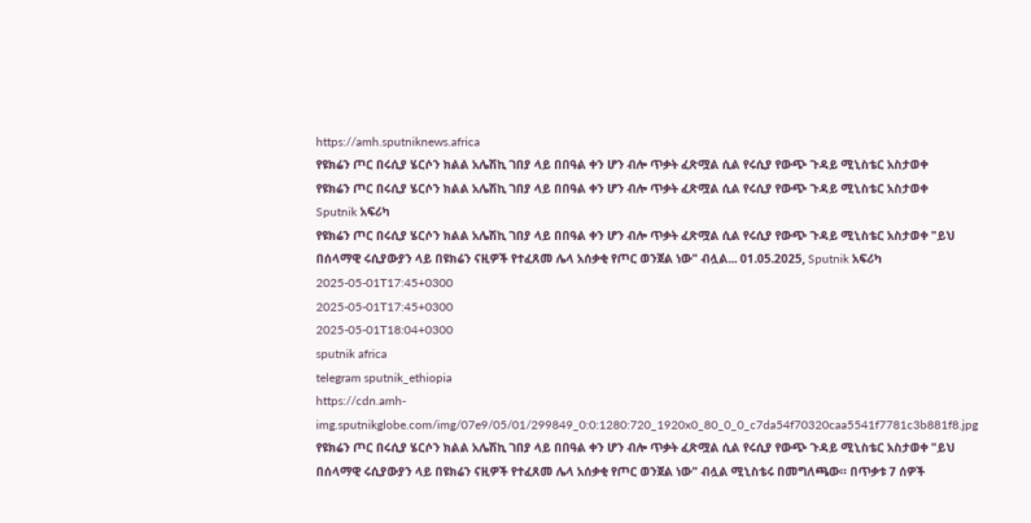https://amh.sputniknews.africa
የዩክሬን ጦር በሩሲያ ሄርሶን ክልል አሌሽኪ ገበያ ላይ በበዓል ቀን ሆን ብሎ ጥቃት ፈጽሟል ሲል የሩሲያ የውጭ ጉዳይ ሚኒስቴር አስታወቀ
የዩክሬን ጦር በሩሲያ ሄርሶን ክልል አሌሽኪ ገበያ ላይ በበዓል ቀን ሆን ብሎ ጥቃት ፈጽሟል ሲል የሩሲያ የውጭ ጉዳይ ሚኒስቴር አስታወቀ
Sputnik አፍሪካ
የዩክሬን ጦር በሩሲያ ሄርሶን ክልል አሌሽኪ ገበያ ላይ በበዓል ቀን ሆን ብሎ ጥቃት ፈጽሟል ሲል የሩሲያ የውጭ ጉዳይ ሚኒስቴር አስታወቀ "ይህ በሰላማዊ ሩሲያውያን ላይ በዩክሬን ናዚዎች የተፈጸመ ሌላ አሰቃቂ የጦር ወንጀል ነው" ብሏል... 01.05.2025, Sputnik አፍሪካ
2025-05-01T17:45+0300
2025-05-01T17:45+0300
2025-05-01T18:04+0300
sputnik africa
telegram sputnik_ethiopia
https://cdn.amh-img.sputnikglobe.com/img/07e9/05/01/299849_0:0:1280:720_1920x0_80_0_0_c7da54f70320caa5541f7781c3b881f8.jpg
የዩክሬን ጦር በሩሲያ ሄርሶን ክልል አሌሽኪ ገበያ ላይ በበዓል ቀን ሆን ብሎ ጥቃት ፈጽሟል ሲል የሩሲያ የውጭ ጉዳይ ሚኒስቴር አስታወቀ "ይህ በሰላማዊ ሩሲያውያን ላይ በዩክሬን ናዚዎች የተፈጸመ ሌላ አሰቃቂ የጦር ወንጀል ነው" ብሏል ሚኒስቴሩ በመግለጫው። በጥቃቱ 7 ሰዎች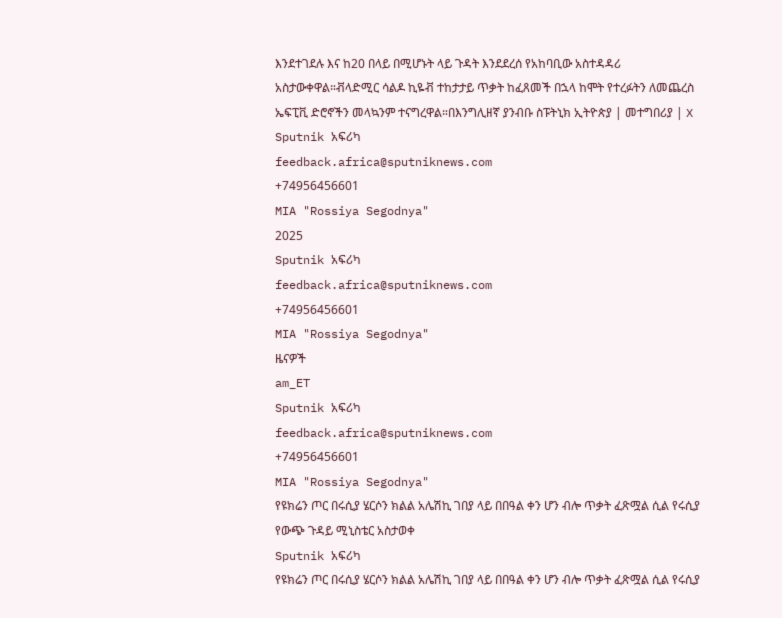እንደተገደሉ እና ከ20 በላይ በሚሆኑት ላይ ጉዳት እንደደረሰ የአከባቢው አስተዳዳሪ አስታውቀዋል።ቭላድሚር ሳልዶ ኪዬቭ ተከታታይ ጥቃት ከፈጸመች በኋላ ከሞት የተረፉትን ለመጨረስ ኤፍፒቪ ድሮኖችን መላኳንም ተናግረዋል።በእንግሊዘኛ ያንብቡ ስፑትኒክ ኢትዮጵያ | መተግበሪያ | X
Sputnik አፍሪካ
feedback.africa@sputniknews.com
+74956456601
MIA "Rossiya Segodnya"
2025
Sputnik አፍሪካ
feedback.africa@sputniknews.com
+74956456601
MIA "Rossiya Segodnya"
ዜናዎች
am_ET
Sputnik አፍሪካ
feedback.africa@sputniknews.com
+74956456601
MIA "Rossiya Segodnya"
የዩክሬን ጦር በሩሲያ ሄርሶን ክልል አሌሽኪ ገበያ ላይ በበዓል ቀን ሆን ብሎ ጥቃት ፈጽሟል ሲል የሩሲያ የውጭ ጉዳይ ሚኒስቴር አስታወቀ
Sputnik አፍሪካ
የዩክሬን ጦር በሩሲያ ሄርሶን ክልል አሌሽኪ ገበያ ላይ በበዓል ቀን ሆን ብሎ ጥቃት ፈጽሟል ሲል የሩሲያ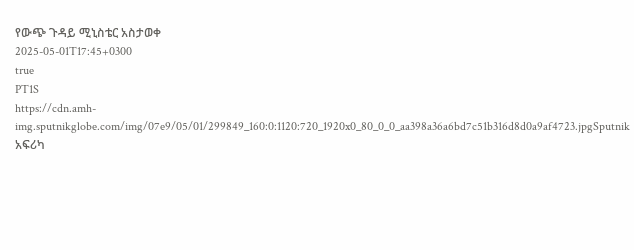የውጭ ጉዳይ ሚኒስቴር አስታወቀ
2025-05-01T17:45+0300
true
PT1S
https://cdn.amh-img.sputnikglobe.com/img/07e9/05/01/299849_160:0:1120:720_1920x0_80_0_0_aa398a36a6bd7c51b316d8d0a9af4723.jpgSputnik አፍሪካ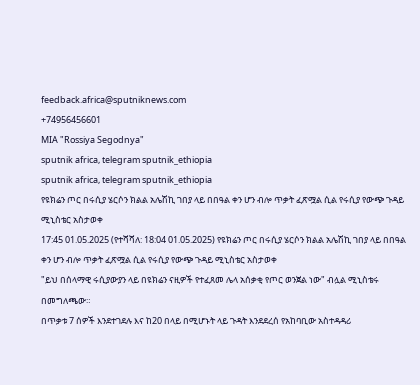feedback.africa@sputniknews.com
+74956456601
MIA "Rossiya Segodnya"
sputnik africa, telegram sputnik_ethiopia
sputnik africa, telegram sputnik_ethiopia
የዩክሬን ጦር በሩሲያ ሄርሶን ክልል አሌሽኪ ገበያ ላይ በበዓል ቀን ሆን ብሎ ጥቃት ፈጽሟል ሲል የሩሲያ የውጭ ጉዳይ ሚኒስቴር አስታወቀ
17:45 01.05.2025 (የተሻሻለ: 18:04 01.05.2025) የዩክሬን ጦር በሩሲያ ሄርሶን ክልል አሌሽኪ ገበያ ላይ በበዓል ቀን ሆን ብሎ ጥቃት ፈጽሟል ሲል የሩሲያ የውጭ ጉዳይ ሚኒስቴር አስታወቀ
"ይህ በሰላማዊ ሩሲያውያን ላይ በዩክሬን ናዚዎች የተፈጸመ ሌላ አሰቃቂ የጦር ወንጀል ነው" ብሏል ሚኒስቴሩ በመግለጫው።
በጥቃቱ 7 ሰዎች እንደተገደሉ እና ከ20 በላይ በሚሆኑት ላይ ጉዳት እንደደረሰ የአከባቢው አስተዳዳሪ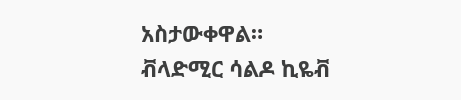አስታውቀዋል።
ቭላድሚር ሳልዶ ኪዬቭ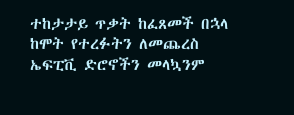ተከታታይ ጥቃት ከፈጸመች በኋላ ከሞት የተረፉትን ለመጨረስ ኤፍፒቪ ድሮኖችን መላኳንም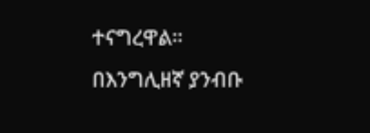ተናግረዋል።
በእንግሊዘኛ ያንብቡ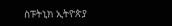ስፑትኒክ ኢትዮጵያ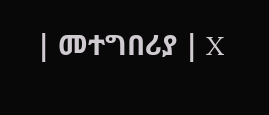| መተግበሪያ | X